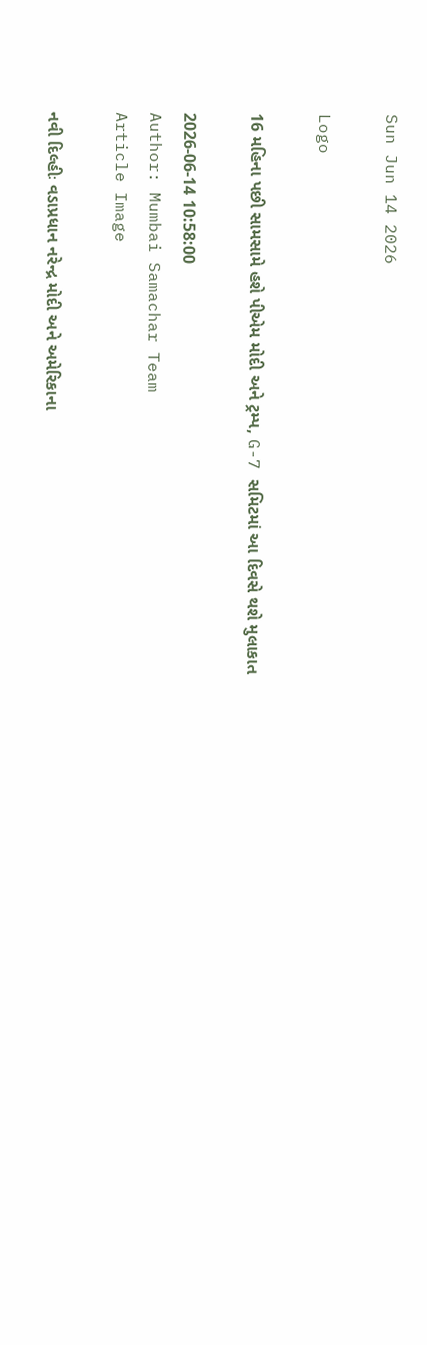Sun Jun 14 2026

Logo

16 મહિના પછી સામસામે હશે પીએમ મોદી અને ટ્રમ્પ, G-7 સમિટમાં આ દિવસે થશે મુલાકાત

2026-06-14 10:58:00
Author: Mumbai Samachar Team
Article Image

નવી દિલ્હીઃ વડાપ્રધાન નરેન્દ્ર મોદી અને અમેરિકાના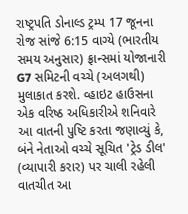રાષ્ટ્રપતિ ડોનાલ્ડ ટ્રમ્પ 17 જૂનના રોજ સાંજે 6:15 વાગ્યે (ભારતીય સમય અનુસાર) ફ્રાન્સમાં યોજાનારી G7 સમિટની વચ્ચે (અલગથી) મુલાકાત કરશે. વ્હાઇટ હાઉસના એક વરિષ્ઠ અધિકારીએ શનિવારે આ વાતની પુષ્ટિ કરતા જણાવ્યું કે, બંને નેતાઓ વચ્ચે સૂચિત 'ટ્રેડ ડીલ' (વ્યાપારી કરાર) પર ચાલી રહેલી વાતચીત આ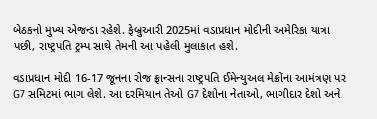બેઠકનો મુખ્ય એજન્ડા રહેશે. ફેબ્રુઆરી 2025માં વડાપ્રધાન મોદીની અમેરિકા યાત્રા પછી, રાષ્ટ્રપતિ ટ્રમ્પ સાથે તેમની આ પહેલી મુલાકાત હશે.

વડાપ્રધાન મોદી 16-17 જૂનના રોજ ફ્રાન્સના રાષ્ટ્રપતિ ઈમેન્યુઅલ મેક્રોંના આમંત્રણ પર G7 સમિટમાં ભાગ લેશે. આ દરમિયાન તેઓ G7 દેશોના નેતાઓ, ભાગીદાર દેશો અને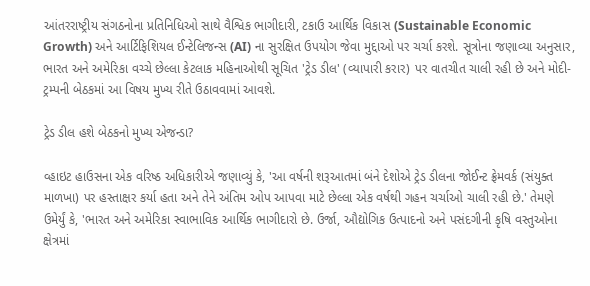આંતરરાષ્ટ્રીય સંગઠનોના પ્રતિનિધિઓ સાથે વૈશ્વિક ભાગીદારી, ટકાઉ આર્થિક વિકાસ (Sustainable Economic Growth) અને આર્ટિફિશિયલ ઈન્ટેલિજન્સ (AI) ના સુરક્ષિત ઉપયોગ જેવા મુદ્દાઓ પર ચર્ચા કરશે. સૂત્રોના જણાવ્યા અનુસાર, ભારત અને અમેરિકા વચ્ચે છેલ્લા કેટલાક મહિનાઓથી સૂચિત 'ટ્રેડ ડીલ' (વ્યાપારી કરાર) પર વાતચીત ચાલી રહી છે અને મોદી-ટ્રમ્પની બેઠકમાં આ વિષય મુખ્ય રીતે ઉઠાવવામાં આવશે.

ટ્રેડ ડીલ હશે બેઠકનો મુખ્ય એજન્ડા?

વ્હાઇટ હાઉસના એક વરિષ્ઠ અધિકારીએ જણાવ્યું કે, 'આ વર્ષની શરૂઆતમાં બંને દેશોએ ટ્રેડ ડીલના જોઈન્ટ ફ્રેમવર્ક (સંયુક્ત માળખા) પર હસ્તાક્ષર કર્યા હતા અને તેને અંતિમ ઓપ આપવા માટે છેલ્લા એક વર્ષથી ગહન ચર્ચાઓ ચાલી રહી છે.' તેમણે ઉમેર્યું કે, 'ભારત અને અમેરિકા સ્વાભાવિક આર્થિક ભાગીદારો છે. ઉર્જા, ઔદ્યોગિક ઉત્પાદનો અને પસંદગીની કૃષિ વસ્તુઓના ક્ષેત્રમાં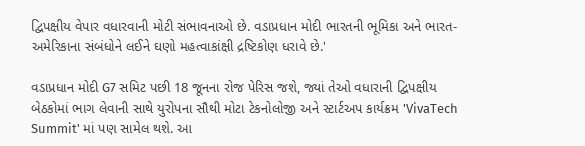દ્વિપક્ષીય વેપાર વધારવાની મોટી સંભાવનાઓ છે. વડાપ્રધાન મોદી ભારતની ભૂમિકા અને ભારત-અમેરિકાના સંબંધોને લઈને ઘણો મહત્વાકાંક્ષી દ્રષ્ટિકોણ ધરાવે છે.'

વડાપ્રધાન મોદી G7 સમિટ પછી 18 જૂનના રોજ પેરિસ જશે, જ્યાં તેઓ વધારાની દ્વિપક્ષીય બેઠકોમાં ભાગ લેવાની સાથે યુરોપના સૌથી મોટા ટેકનોલોજી અને સ્ટાર્ટઅપ કાર્યક્રમ 'VivaTech Summit' માં પણ સામેલ થશે. આ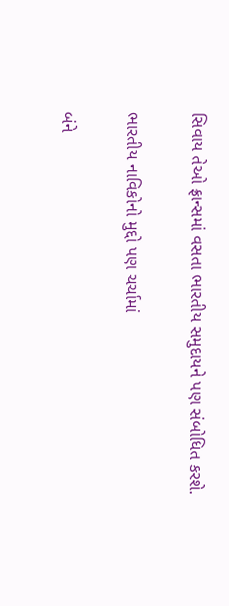સિવાય તેઓ ફ્રાન્સમાં વસતા ભારતીય સમુદાયને પણ સંબોધિત કરશે.

ભારતીય નાવિકોનો મુદ્દો પણ ચર્ચામાં

બંને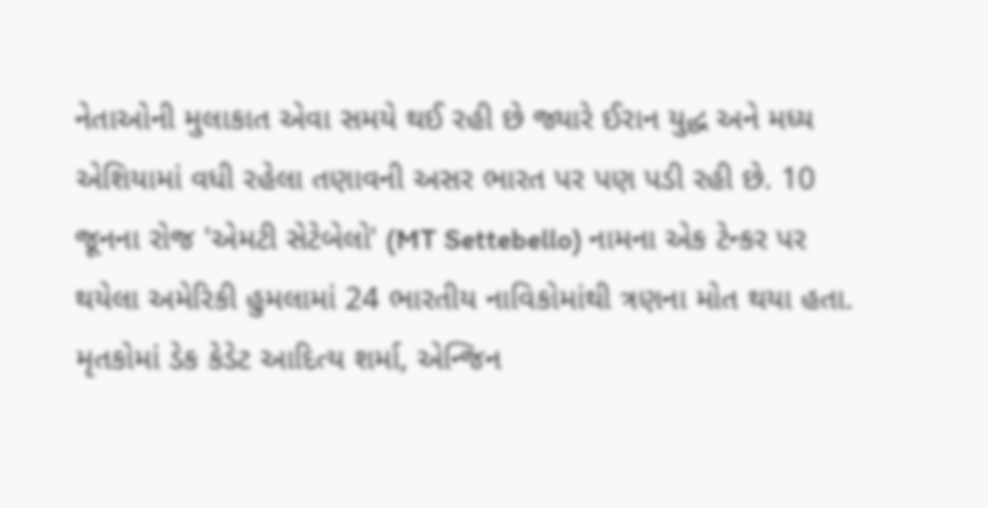નેતાઓની મુલાકાત એવા સમયે થઈ રહી છે જ્યારે ઈરાન યુદ્ધ અને મધ્ય એશિયામાં વધી રહેલા તણાવની અસર ભારત પર પણ પડી રહી છે. 10 જૂનના રોજ 'એમટી સેટેબેલો' (MT Settebello) નામના એક ટેન્કર પર થયેલા અમેરિકી હુમલામાં 24 ભારતીય નાવિકોમાંથી ત્રણના મોત થયા હતા. મૃતકોમાં ડેક કેડેટ આદિત્ય શર્મા, એન્જિન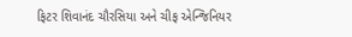ફિટર શિવાનંદ ચૌરસિયા અને ચીફ એન્જિનિયર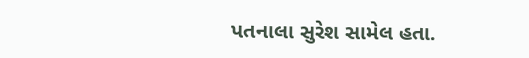પતનાલા સુરેશ સામેલ હતા.